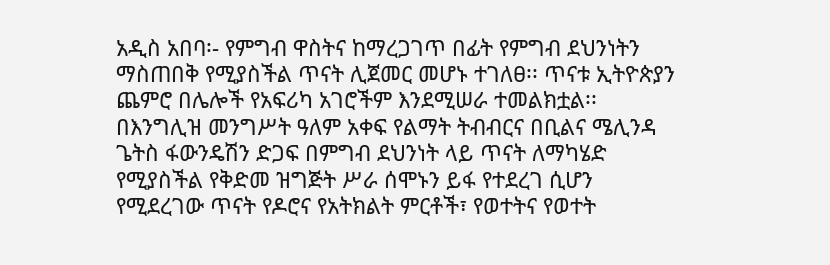አዲስ አበባ፡- የምግብ ዋስትና ከማረጋገጥ በፊት የምግብ ደህንነትን ማስጠበቅ የሚያስችል ጥናት ሊጀመር መሆኑ ተገለፀ፡፡ ጥናቱ ኢትዮጵያን ጨምሮ በሌሎች የአፍሪካ አገሮችም እንደሚሠራ ተመልክቷል፡፡
በእንግሊዝ መንግሥት ዓለም አቀፍ የልማት ትብብርና በቢልና ሜሊንዳ ጌትስ ፋውንዴሽን ድጋፍ በምግብ ደህንነት ላይ ጥናት ለማካሄድ የሚያስችል የቅድመ ዝግጅት ሥራ ሰሞኑን ይፋ የተደረገ ሲሆን የሚደረገው ጥናት የዶሮና የአትክልት ምርቶች፣ የወተትና የወተት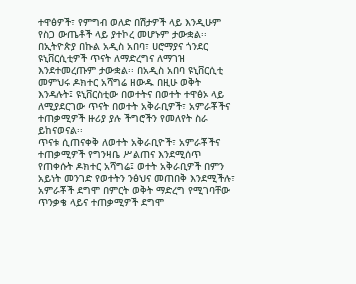ተዋፅዎች፣ የምግብ ወለድ በሽታዎች ላይ እንዲሁም የስጋ ውጤቶች ላይ ያተኮረ መሆኑም ታውቋል፡፡
በኢትዮጵያ በኩል አዲስ አበባ፣ ሀሮማያና ጎንደር ዩኒቨርሲቲዎች ጥናት ለማድረግና ለማገዝ እንደተመረጡም ታውቋል፡፡ በአዲስ አበባ ዩኒቨርሲቲ መምህሩ ዶክተር አሻግሬ ዘውዱ በዚሁ ወቅት እንዳሉት፤ ዩኒቨርስቲው በወተትና በወተት ተዋፅኦ ላይ ለሚያደርገው ጥናት በወተት አቅራቢዎች፣ አምራቾችና ተጠቃሚዎች ዙሪያ ያሉ ችግሮችን የመለየት ስራ ይከናወናል፡፡
ጥናቱ ሲጠናቀቅ ለወተት አቅራቢዮች፣ አምራቾችና ተጠቃሚዎች የግንዛቤ ሥልጠና እንደሚሰጥ የጠቀሱት ዶክተር አሻግሬ፤ ወተት አቅራቢዎች በምን አይነት መንገድ የወተትን ንፅህና መጠበቅ እንደሚችሉ፣ አምራቾች ደግሞ በምርት ወቅት ማድረግ የሚገባቸው ጥንቃቄ ላይና ተጠቃሚዎች ደግሞ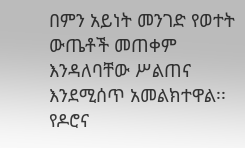በምን አይነት መንገድ የወተት ውጤቶች መጠቀም እንዳለባቸው ሥልጠና እንደሚሰጥ አመልክተዋል፡፡
የዶሮና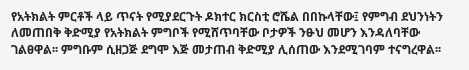የአትክልት ምርቶች ላይ ጥናት የሚያደርጉት ዶክተር ክርስቲ ሮሼል በበኩላቸው፤ የምግብ ደህንነትን ለመጠበቅ ቅድሚያ የአትክልት ምግቦች የሚሸጥባቸው ቦታዎች ንፁህ መሆን እንዳለባቸው ገልፀዋል፡፡ ምግቡም ሲዘጋጅ ደግሞ እጅ መታጠብ ቅድሚያ ሊሰጠው እንደሚገባም ተናግረዋል፡፡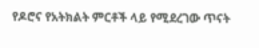የዶሮና የአትክልት ምርቶች ላይ የሚደረገው ጥናት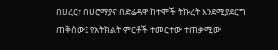በሀረር፣ በሀሮማያና በድሬዳዋ ከተሞች ትኩረት እንደሚያደርግ ጠቅሰው፤ የአትክልት ምርቶች ተመርተው ተጠቃሚው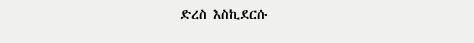ድረስ እስኪደርሱ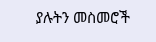ያሉትን መስመሮች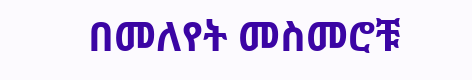በመለየት መስመሮቹ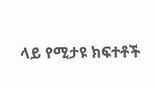ላይ የሚታዩ ክፍተቶች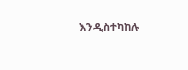እንዲስተካከሉ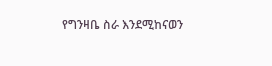የግንዛቤ ስራ እንደሚከናወን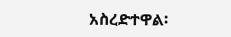አስረድተዋል፡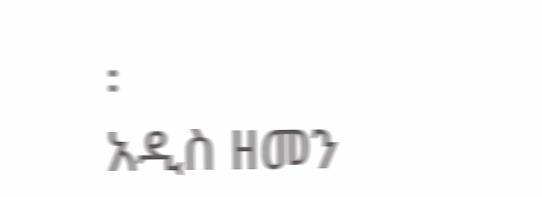፡
አዲስ ዘመን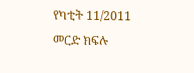የካቲት 11/2011
መርድ ክፍሉ